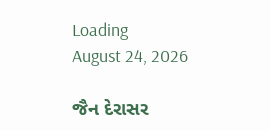Loading
August 24, 2026

જૈન દેરાસર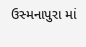ઉસ્મનાપુરા માં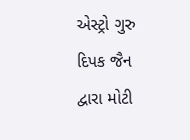એસ્ટ્રો ગુરુ દિપક જૈન દ્વારા મોટી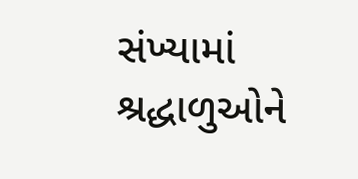સંખ્યામાં શ્રદ્ધાળુઓને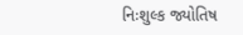નિઃશુલ્ક જ્યોતિષ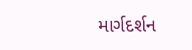માર્ગદર્શન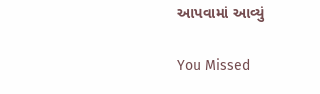આપવામાં આવ્યું

You Missed